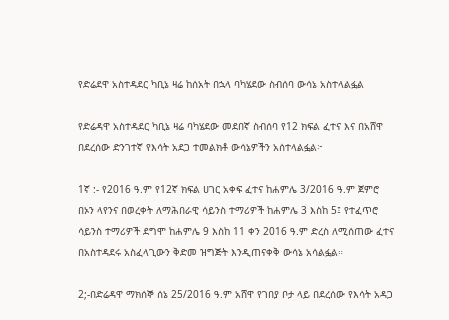የድሬደዋ አስተዳደር ካቢኔ ዛሬ ከሰአት በኋላ ባካሄደው ስብሰባ ውሳኔ አስተላልፏል

የድሬዳዋ አስተዳደር ካቢኔ ዛሬ ባካሄደው መደበኛ ስብሰባ የ12 ክፍል ፈተና እና በአሸዋ በደረሰው ድንገተኛ የእሳት አደጋ ተመልክቶ ውሳኔዎችን አሰተላልፏል፦

1ኛ :- የ2016 ዓ.ም የ12ኛ ክፍል ሀገር አቀፍ ፈተና ከሐምሌ 3/2016 ዓ.ም ጀምሮ በኦን ላየንና በወረቀት ለማሕበራዊ ሳይንስ ተማሪዎች ከሐምሌ 3 እስከ 5፤ የተፈጥሮ ሳይንስ ተማሪዎች ደግሞ ከሐምሌ 9 እስከ 11 ቀን 2016 ዓ.ም ድረስ ለሚሰጠው ፈተና በአስተዳደሩ አስፈላጊውን ቅድመ ዝግጅት እንዲጠናቀቅ ውሳኔ አሳልፏል።

2;-በድሬዳዋ ማክሰኞ ሰኔ 25/2016 ዓ.ም አሸዋ የገበያ ቦታ ላይ በደረሰው የእሳት አዳጋ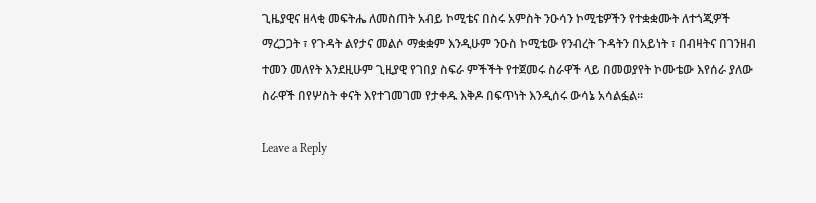ጊዜያዊና ዘላቂ መፍትሔ ለመስጠት አብይ ኮሚቴና በስሩ አምስት ንዑሳን ኮሚቴዎችን የተቋቋሙት ለተጎጂዎች ማረጋጋት ፣ የጉዳት ልየታና መልሶ ማቋቋም እንዲሁም ንዑስ ኮሚቴው የንብረት ጉዳትን በአይነት ፣ በብዛትና በገንዘብ ተመን መለየት እንደዚሁም ጊዚያዊ የገበያ ስፍራ ምችችት የተጀመሩ ስራዋች ላይ በመወያየት ኮሙቴው እየሰራ ያለው ስራዋች በየሦስት ቀናት እየተገመገመ የታቀዱ እቅዶ በፍጥነት እንዲሰሩ ውሳኔ አሳልፏል።

Leave a Reply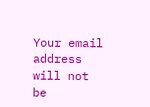Your email address will not be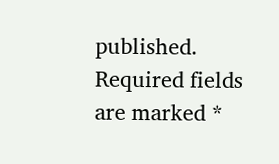published. Required fields are marked *